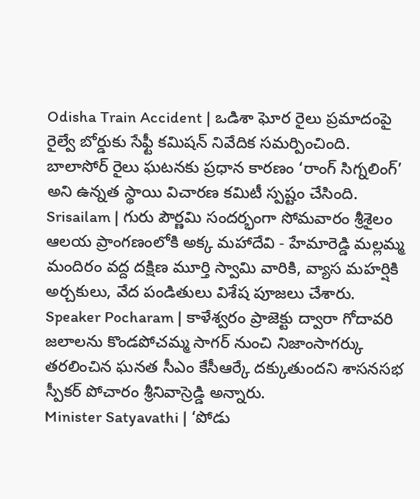Odisha Train Accident | ఒడిశా ఘోర రైలు ప్రమాదంపై రైల్వే బోర్డుకు సేఫ్టీ కమిషన్ నివేదిక సమర్పించింది. బాలాసోర్ రైలు ఘటనకు ప్రధాన కారణం ‘రాంగ్ సిగ్నలింగ్’ అని ఉన్నత స్థాయి విచారణ కమిటీ స్పష్టం చేసింది.
Srisailam | గురు పౌర్ణమి సందర్భంగా సోమవారం శ్రీశైలం ఆలయ ప్రాంగణంలోకి అక్క మహాదేవి - హేమారెడ్డి మల్లమ్మ మందిరం వద్ద దక్షిణ మూర్తి స్వామి వారికి, వ్యాస మహర్షికి అర్చకులు, వేద పండితులు విశేష పూజలు చేశారు.
Speaker Pocharam | కాళేశ్వరం ప్రాజెక్టు ద్వారా గోదావరి జలాలను కొండపోచమ్మ సాగర్ నుంచి నిజాంసాగర్కు తరలించిన ఘనత సీఎం కేసీఆర్కే దక్కుతుందని శాసనసభ స్పీకర్ పోచారం శ్రీనివాస్రెడ్డి అన్నారు.
Minister Satyavathi | ‘పోడు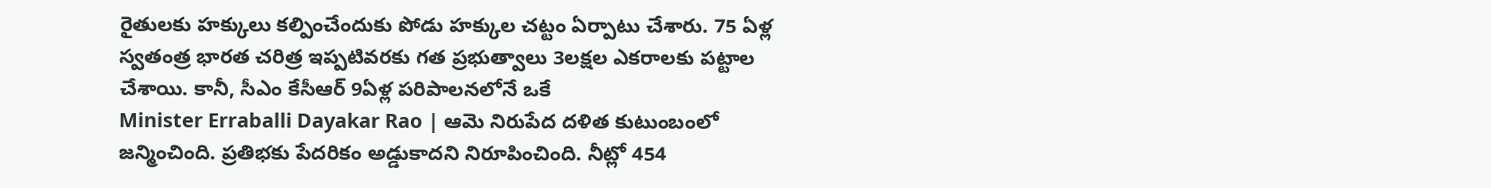రైతులకు హక్కులు కల్పించేందుకు పోడు హక్కుల చట్టం ఏర్పాటు చేశారు. 75 ఏళ్ల స్వతంత్ర భారత చరిత్ర ఇప్పటివరకు గత ప్రభుత్వాలు 3లక్షల ఎకరాలకు పట్టాల చేశాయి. కానీ, సీఎం కేసీఆర్ 9ఏళ్ల పరిపాలనలోనే ఒకే
Minister Erraballi Dayakar Rao | ఆమె నిరుపేద దళిత కుటుంబంలో జన్మించింది. ప్రతిభకు పేదరికం అడ్డుకాదని నిరూపించింది. నీట్లో 454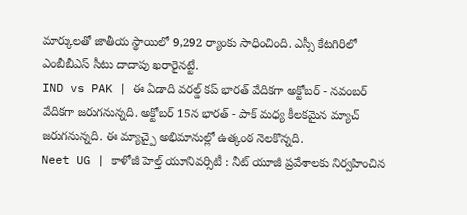మార్కులతో జాతీయ స్థాయిలో 9,292 ర్యాంకు సాధించింది. ఎస్సీ కేటగిరిలో ఎంబీబీఎస్ సీటు దాదాపు ఖరారైనట్టే.
IND vs PAK | ఈ ఏడాది వరల్డ్ కప్ భారత్ వేదికగా అక్టోబర్ - నవంబర్ వేదికగా జరుగనున్నది. అక్టోబర్ 15న భారత్ - పాక్ మధ్య కీలకమైన మ్యాచ్ జరుగనున్నది. ఈ మ్యాచ్పై అభిమానుల్లో ఉత్కంఠ నెలకొన్నది.
Neet UG | కాళోజీ హెల్త్ యూనివర్సిటీ : నీట్ యూజీ ప్రవేశాలకు నిర్వహించిన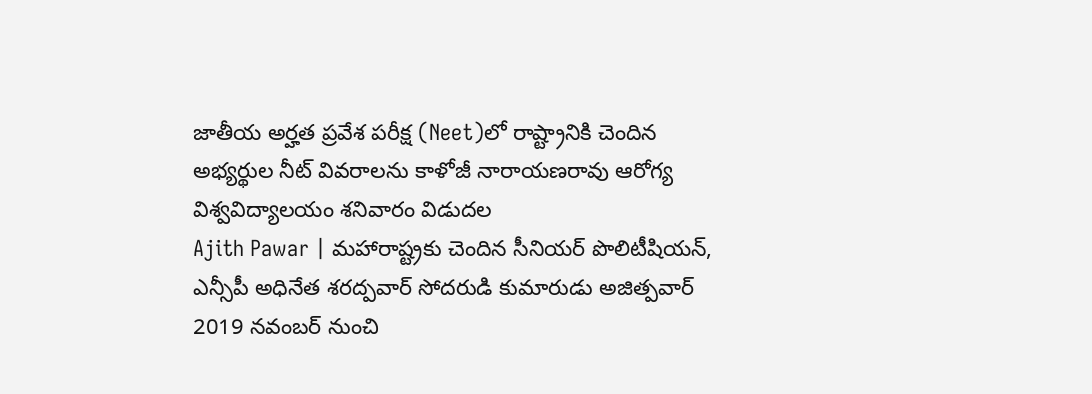జాతీయ అర్హత ప్రవేశ పరీక్ష (Neet)లో రాష్ట్రానికి చెందిన అభ్యర్థుల నీట్ వివరాలను కాళోజీ నారాయణరావు ఆరోగ్య విశ్వవిద్యాలయం శనివారం విడుదల
Ajith Pawar | మహారాష్ట్రకు చెందిన సీనియర్ పొలిటీషియన్, ఎన్సీపీ అధినేత శరద్పవార్ సోదరుడి కుమారుడు అజిత్పవార్ 2019 నవంబర్ నుంచి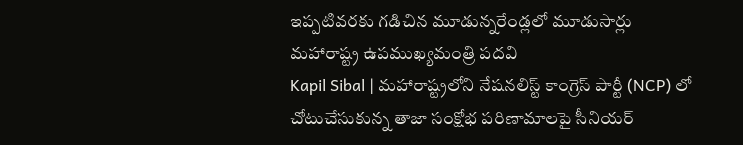ఇప్పటివరకు గడిచిన మూడున్నరేండ్లలో మూడుసార్లు మహారాష్ట్ర ఉపముఖ్యమంత్రి పదవి
Kapil Sibal | మహారాష్ట్రలోని నేషనలిస్ట్ కాంగ్రెస్ పార్టీ (NCP) లో చోటుచేసుకున్న తాజా సంక్షోభ పరిణామాలపై సీనియర్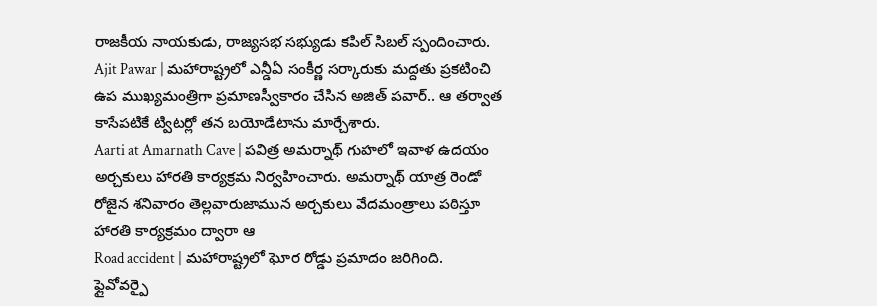రాజకీయ నాయకుడు, రాజ్యసభ సభ్యుడు కపిల్ సిబల్ స్పందించారు.
Ajit Pawar | మహారాష్ట్రలో ఎన్డీఏ సంకీర్ణ సర్కారుకు మద్దతు ప్రకటించి ఉప ముఖ్యమంత్రిగా ప్రమాణస్వీకారం చేసిన అజిత్ పవార్.. ఆ తర్వాత కాసేపటికే ట్విటర్లో తన బయోడేటాను మార్చేశారు.
Aarti at Amarnath Cave | పవిత్ర అమర్నాథ్ గుహలో ఇవాళ ఉదయం అర్చకులు హారతి కార్యక్రమ నిర్వహించారు. అమర్నాథ్ యాత్ర రెండో రోజైన శనివారం తెల్లవారుజామున అర్చకులు వేదమంత్రాలు పఠిస్తూ హారతి కార్యక్రమం ద్వారా ఆ
Road accident | మహారాష్ట్రలో ఘోర రోడ్డు ప్రమాదం జరిగింది. ఫ్లైవోవర్పై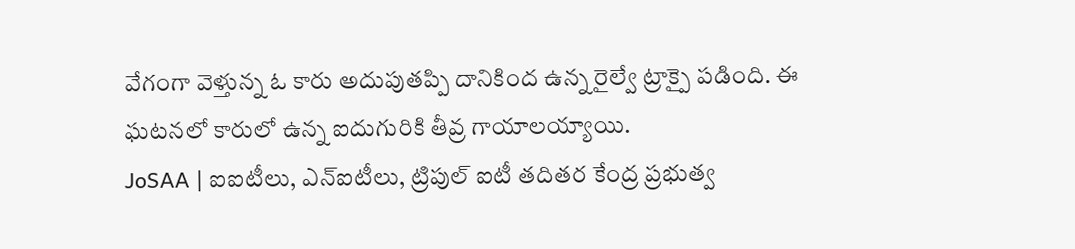వేగంగా వెళ్తున్న ఓ కారు అదుపుతప్పి దానికింద ఉన్న రైల్వే ట్రాక్పై పడింది. ఈ ఘటనలో కారులో ఉన్న ఐదుగురికి తీవ్ర గాయాలయ్యాయి.
JoSAA | ఐఐటీలు, ఎన్ఐటీలు, ట్రిపుల్ ఐటీ తదితర కేంద్ర ప్రభుత్వ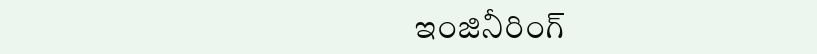ఇంజినీరింగ్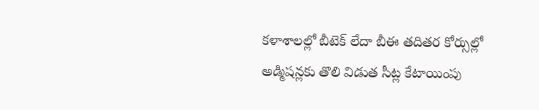కళాశాలల్లో బీటెక్ లేదా బీఈ తదితర కోర్సుల్లో అడ్మిషన్లకు తొలి విడుత సీట్ల కేటాయింపు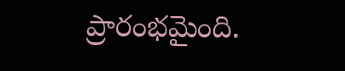ప్రారంభమైంది.